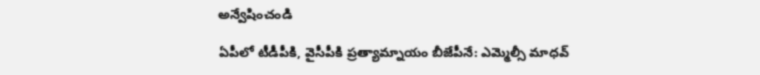అన్వేషించండి

ఏపీలో టీడీపీకి, వైసీపీకి ప్రత్యామ్నాయం బీజేపీనే: ఎమ్మెల్సీ మాధవ్‌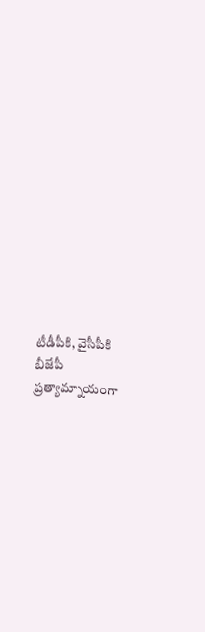టీడీపీకి, వైసీపీకి బీజేపీ ప్రత్యామ్నాయంగా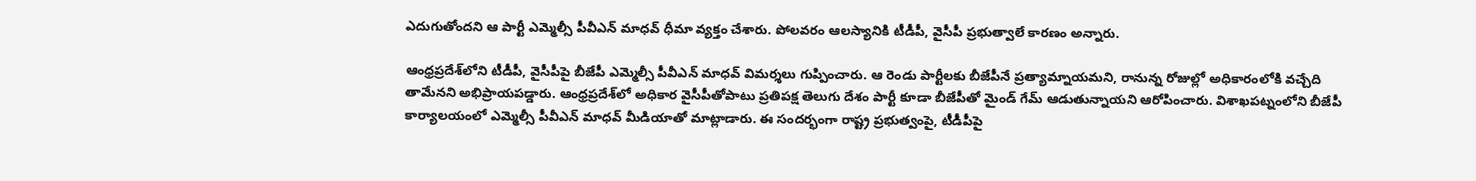ఎదుగుతోందని ఆ పార్టీ ఎమ్మెల్సీ పీవీఎన్ మాధవ్ ధీమా వ్యక్తం చేశారు. పోలవరం ఆలస్యానికి టీడీపీ, వైసీపీ ప్రభుత్వాలే కారణం అన్నారు.

ఆంధ్రప్రదేశ్‌లోని టీడీపీ, వైసీపీపై బీజేపీ ఎమ్మెల్సీ పీవీఎన్ మాధవ్ విమర్శలు గుప్పించారు. ఆ రెండు పార్టీలకు బీజేపీనే ప్రత్యామ్నాయమని, రానున్న రోజుల్లో అధికారంలోకి వచ్చేది తామేనని అభిప్రాయపడ్డారు. ఆంధ్రప్రదేశ్‌లో అధికార వైసీపీతోపాటు ప్రతిపక్ష తెలుగు దేశం పార్టీ కూడా బీజేపీతో మైండ్ గేమ్ ఆడుతున్నాయని ఆరోపించారు. విశాఖపట్నంలోని బీజేపీ కార్యాలయంలో ఎమ్మెల్సీ పీవీఎన్ మాధవ్ మీడియాతో మాట్లాడారు. ఈ సందర్భంగా రాష్ట్ర ప్రభుత్వంపై, టీడీపీపై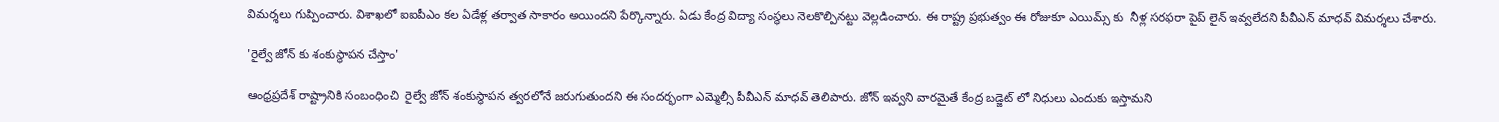విమర్శలు గుప్పించారు. విశాఖలో ఐఐపీఎం కల ఏడేళ్ల తర్వాత సాకారం అయిందని పేర్కొన్నారు. ఏడు కేంద్ర విద్యా సంస్థలు నెలకొల్పినట్టు వెల్లడించారు. ఈ రాష్ట్ర ప్రభుత్వం ఈ రోజుకూ ఎయిమ్స్ కు  నీళ్ల సరఫరా పైప్ లైన్ ఇవ్వలేదని పీవీఎన్ మాధవ్ విమర్శలు చేశారు.

'రైల్వే జోన్ కు శంకుస్థాపన చేస్తాం'

ఆంధ్రప్రదేశ్ రాష్ట్రానికి సంబంధించి  రైల్వే జోన్ శంకుస్థాపన త్వరలోనే జరుగుతుందని ఈ సందర్భంగా ఎమ్మెల్సీ పీవీఎన్ మాధవ్ తెలిపారు. జోన్ ఇవ్వని వారమైతే కేంద్ర బడ్జెట్ లో నిధులు ఎందుకు ఇస్తామని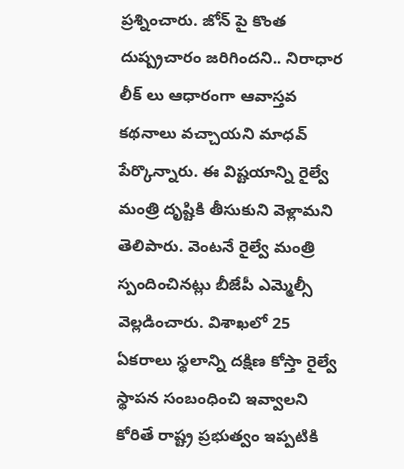ప్రశ్నించారు. జోన్ పై కొంత దుష్ప్రచారం జరిగిందని.. నిరాధార లీక్ లు ఆధారంగా ఆవాస్తవ కథనాలు వచ్చాయని మాధవ్ పేర్కొన్నారు. ఈ విష్టయాన్ని రైల్వే మంత్రి దృష్టికి తీసుకుని వెళ్లామని తెలిపారు. వెంటనే రైల్వే మంత్రి స్పందించినట్లు బీజేపీ ఎమ్మెల్సీ వెల్లడించారు. విశాఖలో 25 ఏకరాలు స్థలాన్ని దక్షిణ కోస్తా రైల్వే స్థాపన సంబంధించి ఇవ్వాలని కోరితే రాష్ట్ర ప్రభుత్వం ఇప్పటికి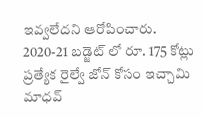ఇవ్వలేదని ఆరోపించారు. 2020-21 బడ్జెట్ లో రూ. 175 కోట్లు ప్రత్యేక రైల్వే జోన్ కోసం ఇచ్చామి మాధవ్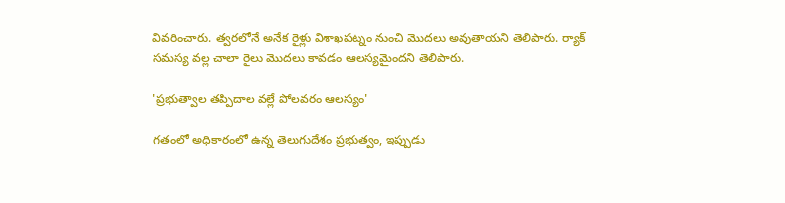వివరించారు. త్వరలోనే అనేక రైళ్లు విశాఖపట్నం నుంచి మొదలు అవుతాయని తెలిపారు. ర్యాక్ సమస్య వల్ల చాలా రైలు మొదలు కావడం ఆలస్యమైందని తెలిపారు.

'ప్రభుత్వాల తప్పిదాల వల్లే పోలవరం ఆలస్యం'

గతంలో అధికారంలో ఉన్న తెలుగుదేశం ప్రభుత్వం, ఇప్పుడు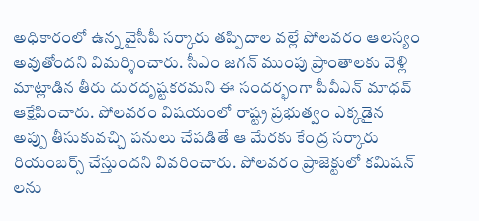అధికారంలో ఉన్న వైసీపీ సర్కారు తప్పిదాల వల్లే పోలవరం ఆలస్యం అవుతోందని విమర్శించారు. సీఎం జగన్ ముంపు ప్రాంతాలకు వెళ్లి మాట్లాడిన తీరు దురదృష్టకరమని ఈ సందర్భంగా పీవీఎన్ మాధవ్ ఆక్షేపించారు. పోలవరం విషయంలో రాష్ట్ర ప్రభుత్వం ఎక్కడైన అప్పు తీసుకువచ్చి పనులు చేపడితే ఆ మేరకు కేంద్ర సర్కారు రియంబర్స్ చేస్తుందని వివరించారు. పోలవరం ప్రాజెక్టులో కమిషన్ లను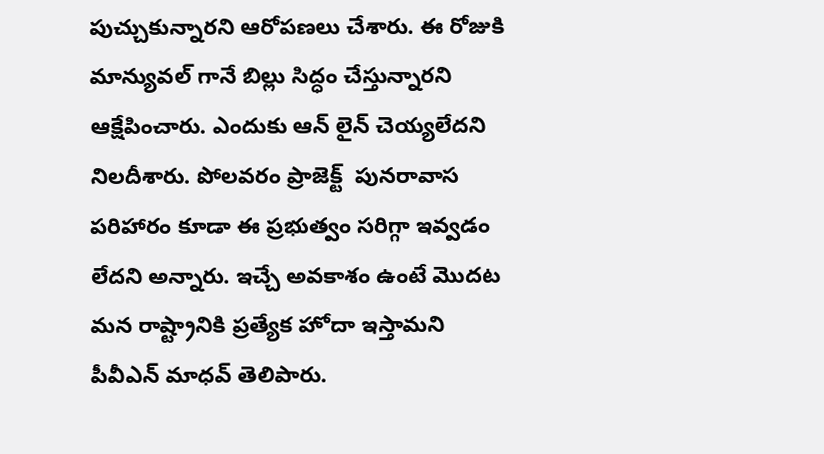పుచ్చుకున్నారని ఆరోపణలు చేశారు. ఈ రోజుకి మాన్యువల్ గానే బిల్లు సిద్ధం చేస్తున్నారని ఆక్షేపించారు. ఎందుకు ఆన్ లైన్ చెయ్యలేదని నిలదీశారు. పోలవరం ప్రాజెక్ట్  పునరావాస పరిహారం కూడా ఈ ప్రభుత్వం సరిగ్గా ఇవ్వడం లేదని అన్నారు. ఇచ్చే అవకాశం ఉంటే మొదట మన రాష్ట్రానికి ప్రత్యేక హోదా ఇస్తామని పీవీఎన్ మాధవ్ తెలిపారు.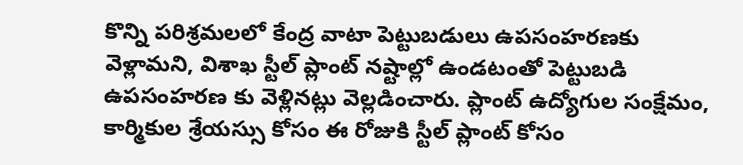కొన్ని పరిశ్రమలలో కేంద్ర వాటా పెట్టుబడులు ఉపసంహరణకు వెళ్లామని, విశాఖ స్టీల్ ప్లాంట్ నష్టాల్లో ఉండటంతో పెట్టుబడి ఉపసంహరణ కు వెళ్లినట్లు వెల్లడించారు. ప్లాంట్ ఉద్యోగుల సంక్షేమం, కార్మికుల శ్రేయస్సు కోసం ఈ రోజుకి స్టీల్ ప్లాంట్ కోసం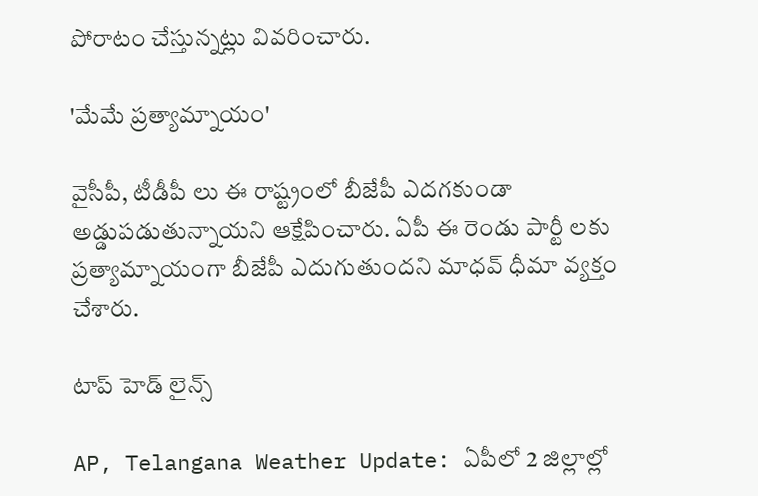పోరాటం చేస్తున్నట్లు వివరించారు.

'మేమే ప్రత్యామ్నాయం'

వైసీపీ, టీడీపీ లు ఈ రాష్ట్రంలో బీజేపీ ఎదగకుండా అడ్డుపడుతున్నాయని ఆక్షేపించారు. ఏపీ ఈ రెండు పార్టీ లకు ప్రత్యామ్నాయంగా బీజేపీ ఎదుగుతుందని మాధవ్ ధీమా వ్యక్తం చేశారు.

టాప్ హెడ్ లైన్స్

AP, Telangana Weather Update: ఏపీలో 2 జిల్లాల్లో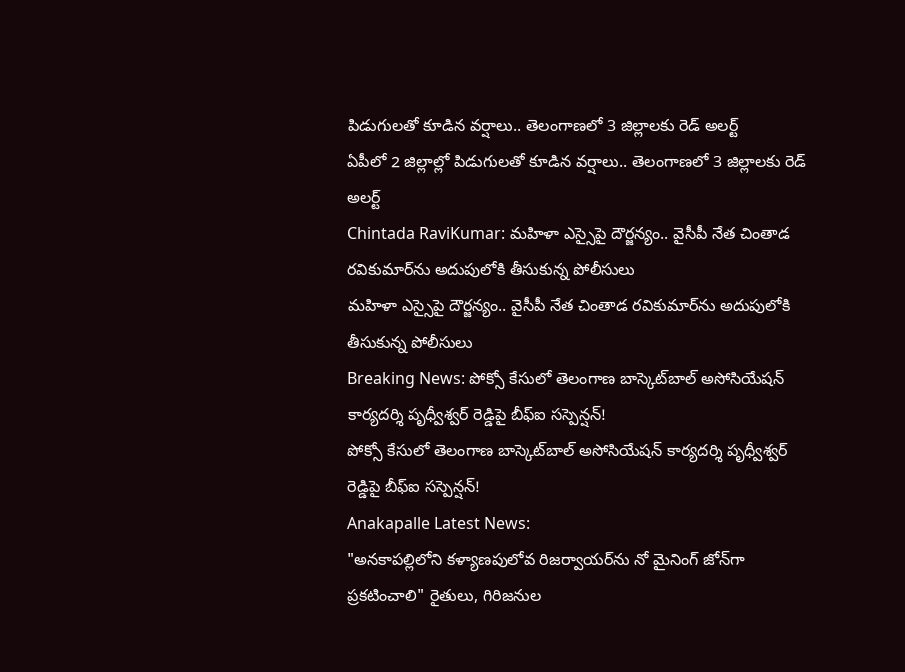పిడుగులతో కూడిన వర్షాలు.. తెలంగాణలో 3 జిల్లాలకు రెడ్ అలర్ట్
ఏపీలో 2 జిల్లాల్లో పిడుగులతో కూడిన వర్షాలు.. తెలంగాణలో 3 జిల్లాలకు రెడ్ అలర్ట్
Chintada RaviKumar: మహిళా ఎస్సైపై దౌర్జన్యం.. వైసీపీ నేత చింతాడ రవికుమార్‌ను అదుపులోకి తీసుకున్న పోలీసులు
మహిళా ఎస్సైపై దౌర్జన్యం.. వైసీపీ నేత చింతాడ రవికుమార్‌ను అదుపులోకి తీసుకున్న పోలీసులు
Breaking News: పోక్సో కేసులో తెలంగాణ బాస్కెట్‌బాల్ అసోసియేషన్ కార్యదర్శి పృధ్వీశ్వర్ రెడ్డిపై బీఫ్ఐ సస్పెన్షన్!
పోక్సో కేసులో తెలంగాణ బాస్కెట్‌బాల్ అసోసియేషన్ కార్యదర్శి పృధ్వీశ్వర్ రెడ్డిపై బీఫ్ఐ సస్పెన్షన్!
Anakapalle Latest News:
"అనకాపల్లిలోని కళ్యాణపులోవ రిజర్వాయర్‌ను నో మైనింగ్ జోన్‌గా ప్రకటించాలి" రైతులు, గిరిజనుల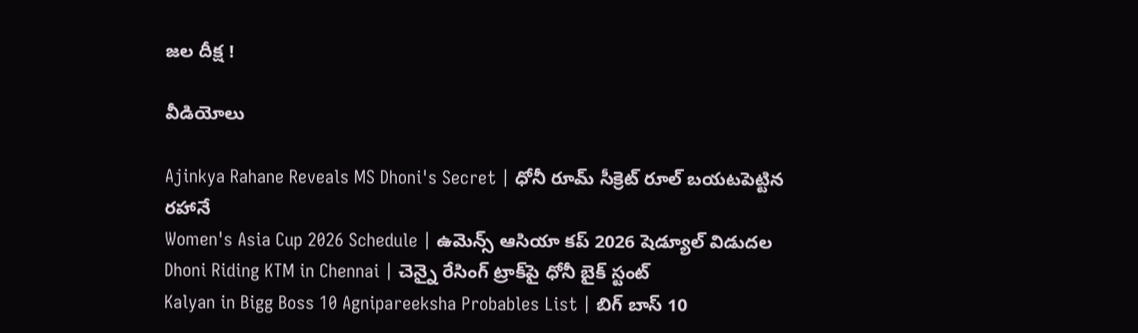జల దీక్ష !

వీడియోలు

Ajinkya Rahane Reveals MS Dhoni's Secret | ధోనీ రూమ్ సీక్రెట్ రూల్ బయటపెట్టిన రహానే
Women's Asia Cup 2026 Schedule | ఉమెన్స్ ఆసియా కప్ 2026 షెడ్యూల్ విడుదల
Dhoni Riding KTM in Chennai | చెన్నై రేసింగ్ ట్రాక్‌పై ధోనీ బైక్ స్టంట్
Kalyan in Bigg Boss 10 Agnipareeksha Probables List | బిగ్ బాస్ 10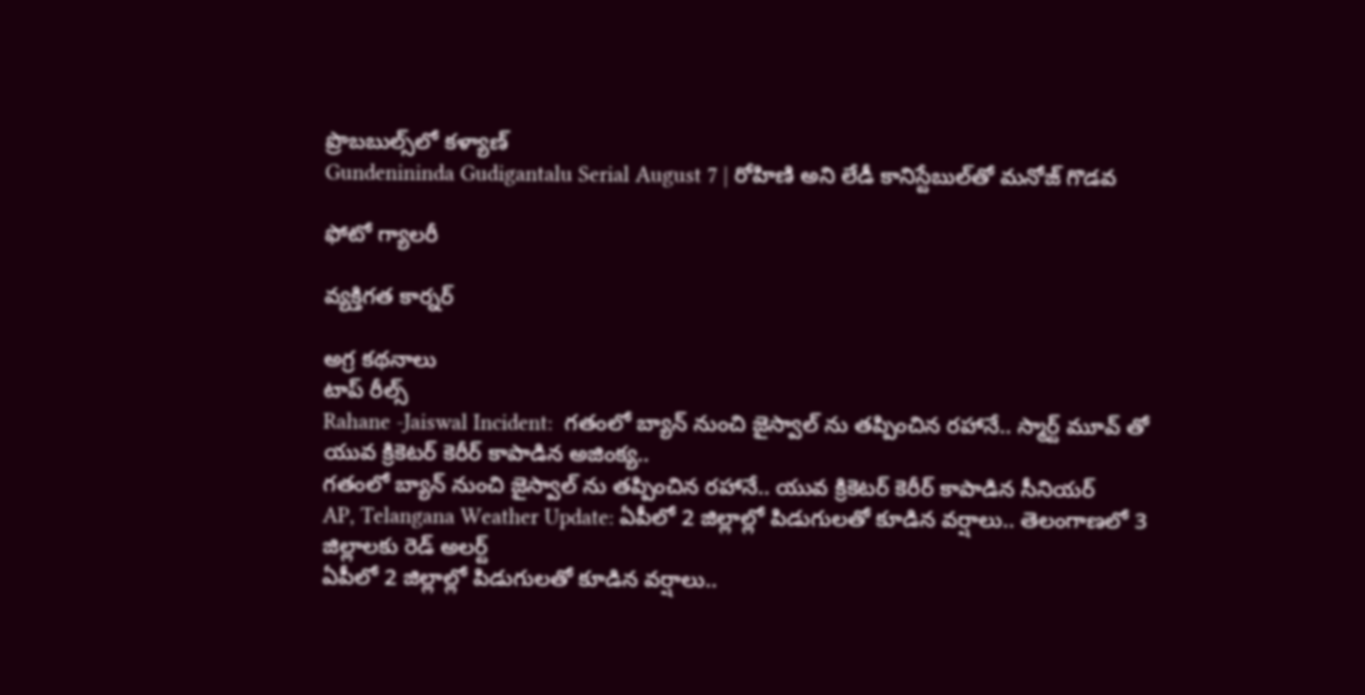ప్రొబబుల్స్‌లో కళ్యాణ్
Gundenininda Gudigantalu Serial August 7 | రోహిణి అని లేడీ కానిస్టేబుల్‌తో మనోజ్ గొడవ

ఫోటో గ్యాలరీ

వ్యక్తిగత కార్నర్

అగ్ర కథనాలు
టాప్ రీల్స్
Rahane -Jaiswal Incident:  గ‌తంలో బ్యాన్ నుంచి జైస్వాల్ ను త‌ప్పించిన ర‌హానే.. స్మార్ట్ మూవ్ తో యువ క్రికెట‌ర్ కెరీర్ కాపాడిన అజింక్య‌..
గ‌తంలో బ్యాన్ నుంచి జైస్వాల్ ను త‌ప్పించిన ర‌హానే.. యువ క్రికెట‌ర్ కెరీర్ కాపాడిన సీనియర్
AP, Telangana Weather Update: ఏపీలో 2 జిల్లాల్లో పిడుగులతో కూడిన వర్షాలు.. తెలంగాణలో 3 జిల్లాలకు రెడ్ అలర్ట్
ఏపీలో 2 జిల్లాల్లో పిడుగులతో కూడిన వర్షాలు..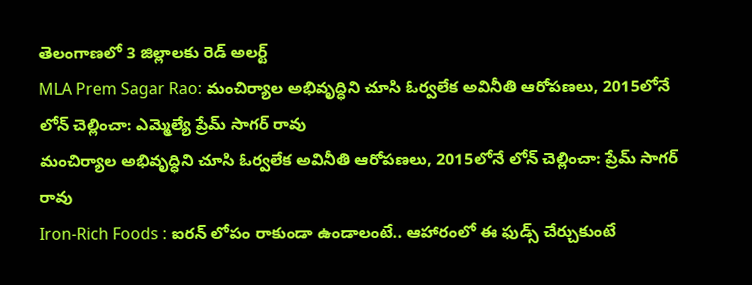తెలంగాణలో 3 జిల్లాలకు రెడ్ అలర్ట్
MLA Prem Sagar Rao: మంచిర్యాల అభివృద్ధిని చూసి ఓర్వలేక అవినీతి ఆరోపణలు, 2015లోనే లోన్ చెల్లించా: ఎమ్మెల్యే ప్రేమ్ సాగర్ రావు
మంచిర్యాల అభివృద్ధిని చూసి ఓర్వలేక అవినీతి ఆరోపణలు, 2015లోనే లోన్ చెల్లించా: ప్రేమ్ సాగర్ రావు
Iron-Rich Foods : ఐరన్ లోపం రాకుండా ఉండాలంటే.. ఆహారంలో ఈ ఫుడ్స్ చేర్చుకుంటే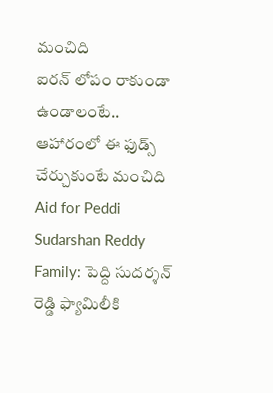మంచిది
ఐరన్ లోపం రాకుండా ఉండాలంటే.. ఆహారంలో ఈ ఫుడ్స్ చేర్చుకుంటే మంచిది
Aid for Peddi Sudarshan Reddy Family: పెద్ది సుదర్శన్ రెడ్డి ఫ్యామిలీకి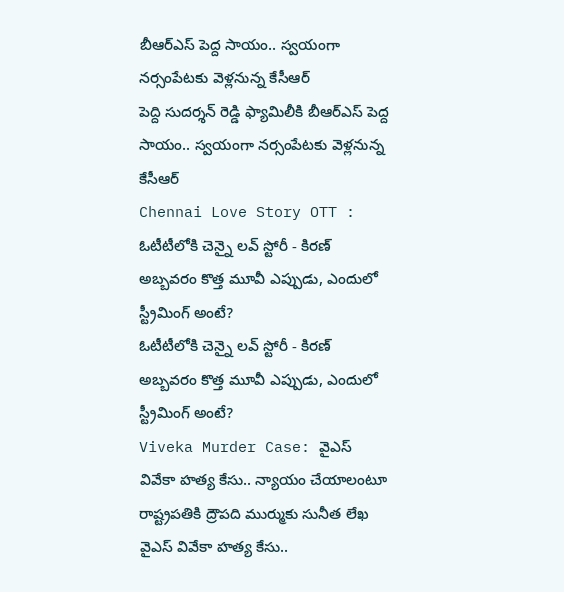బీఆర్ఎస్ పెద్ద సాయం.. స్వయంగా నర్సంపేటకు వెళ్లనున్న కేసీఆర్
పెద్ది సుదర్శన్ రెడ్డి ఫ్యామిలీకి బీఆర్ఎస్ పెద్ద సాయం.. స్వయంగా నర్సంపేటకు వెళ్లనున్న కేసీఆర్
Chennai Love Story OTT : ఓటీటీలోకి చెన్నై లవ్ స్టోరీ - కిరణ్ అబ్బవరం కొత్త మూవీ ఎప్పుడు, ఎందులో స్ట్రీమింగ్ అంటే?
ఓటీటీలోకి చెన్నై లవ్ స్టోరీ - కిరణ్ అబ్బవరం కొత్త మూవీ ఎప్పుడు, ఎందులో స్ట్రీమింగ్ అంటే?
Viveka Murder Case: వైఎస్ వివేకా హత్య కేసు.. న్యాయం చేయాలంటూ రాష్ట్రపతికి ద్రౌపది ముర్ముకు సునీత లేఖ
వైఎస్ వివేకా హత్య కేసు..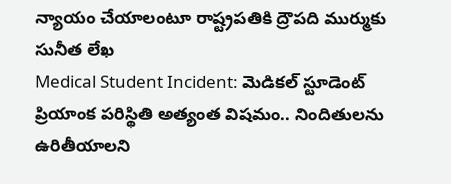న్యాయం చేయాలంటూ రాష్ట్రపతికి ద్రౌపది ముర్ముకు సునీత లేఖ
Medical Student Incident: మెడికల్ స్టూడెంట్ ప్రియాంక పరిస్థితి అత్యంత విషమం.. నిందితులను ఉరితీయాలని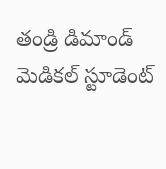తండ్రి డిమాండ్
మెడికల్ స్టూడెంట్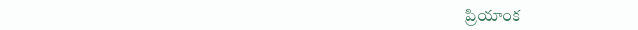ప్రియాంక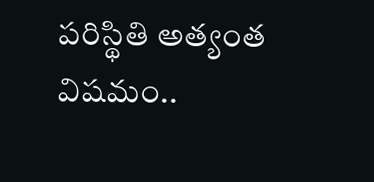పరిస్థితి అత్యంత విషమం..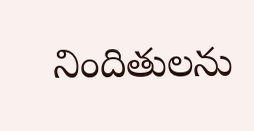నిందితులను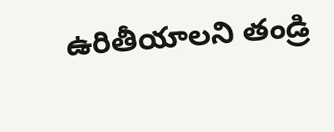ఉరితీయాలని తండ్రి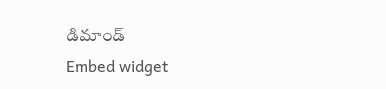డిమాండ్
Embed widget